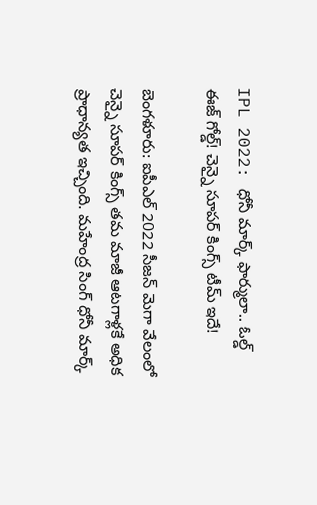IPL 2022: ధోనీ మార్క్ ఫార్ములా.. ఓల్డ్ ఈజ్ గోల్డ్! చెన్నై సూపర్ కింగ్స్ టీమ్ ఇదే!

బెంగళూరు: ఐపీఎల్ 2022 సీజన్ మెగా వేలంలో చెన్నై సూపర్ కింగ్స్ తమ మాజీ ఆటగాళ్లకే అధిక ప్రాధాన్యత ఇచ్చింది. మహేంద్ర సింగ్ ధోనీ మార్క్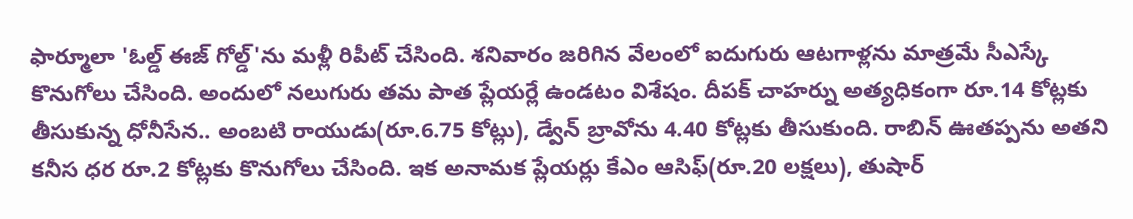ఫార్మూలా 'ఓల్డ్ ఈజ్ గోల్డ్'ను మళ్లీ రిపీట్ చేసింది. శనివారం జరిగిన వేలంలో ఐదుగురు ఆటగాళ్లను మాత్రమే సీఎస్కే కొనుగోలు చేసింది. అందులో నలుగురు తమ పాత ప్లేయర్లే ఉండటం విశేషం. దీపక్ చాహర్ను అత్యధికంగా రూ.14 కోట్లకు తీసుకున్న ధోనీసేన.. అంబటి రాయుడు(రూ.6.75 కోట్లు), డ్వేన్ బ్రావోను 4.40 కోట్లకు తీసుకుంది. రాబిన్ ఊతప్పను అతని కనీస ధర రూ.2 కోట్లకు కొనుగోలు చేసింది. ఇక అనామక ప్లేయర్లు కేఎం ఆసిఫ్(రూ.20 లక్షలు), తుషార్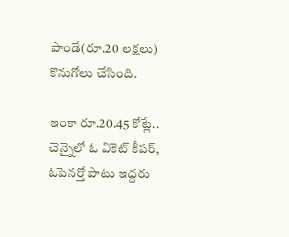పాండే(రూ.20 లక్షలు) కొనుగోలు చేసింది.

ఇంకా రూ.20.45 కోట్లే..
చెన్నైలో ఓ వికెట్ కీపర్, ఓపెనర్తో పాటు ఇద్దరు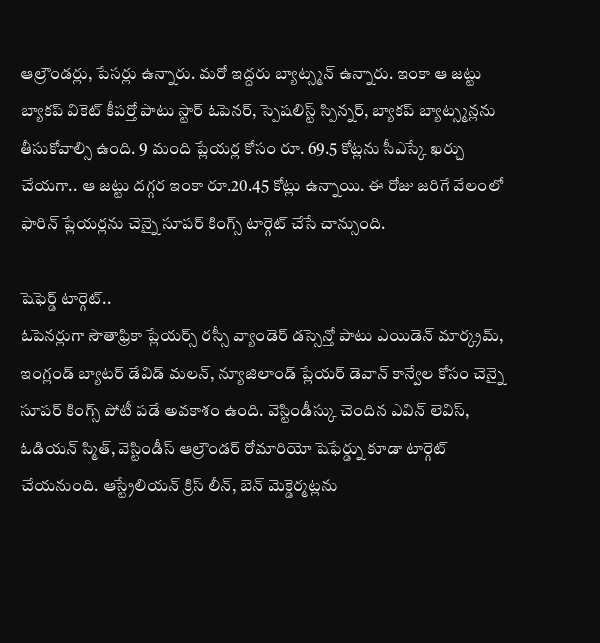ఆల్రౌండర్లు, పేసర్లు ఉన్నారు. మరో ఇద్దరు బ్యాట్స్మన్ ఉన్నారు. ఇంకా ఆ జట్టు బ్యాకప్ వికెట్ కీపర్తో పాటు స్టార్ ఓపెనర్, స్పెషలిస్ట్ స్పిన్నర్, బ్యాకప్ బ్యాట్స్మన్లను తీసుకోవాల్సి ఉంది. 9 మంది ప్లేయర్ల కోసం రూ. 69.5 కోట్లను సీఎస్కే ఖర్చు చేయగా.. ఆ జట్టు దగ్గర ఇంకా రూ.20.45 కోట్లు ఉన్నాయి. ఈ రోజు జరిగే వేలంలో ఫారిన్ ప్లేయర్లను చెన్నై సూపర్ కింగ్స్ టార్గెట్ చేసే చాన్సుంది.

షెఫెర్డ్ టార్గెట్..
ఓపెనర్లుగా సౌతాఫ్రికా ప్లేయర్స్ రస్సీ వ్యాండెర్ డస్సెన్తో పాటు ఎయిడెన్ మార్క్రమ్, ఇంగ్లండ్ బ్యాటర్ డేవిడ్ మలన్, న్యూజిలాండ్ ప్లేయర్ డెవాన్ కాన్వేల కోసం చెన్నై సూపర్ కింగ్స్ పోటీ పడే అవకాశం ఉంది. వెస్టిండీస్కు చెందిన ఎవిన్ లెవిస్, ఓడియన్ స్మిత్, వెస్టిండీస్ ఆల్రౌండర్ రోమారియో షెఫేర్డ్ను కూడా టార్గెట్ చేయనుంది. ఆస్ట్రేలియన్ క్రిస్ లీన్, బెన్ మెక్డెర్మట్లను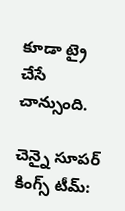కూడా ట్రై చేసే చాన్సుంది.

చెన్నై సూపర్ కింగ్స్ టీమ్: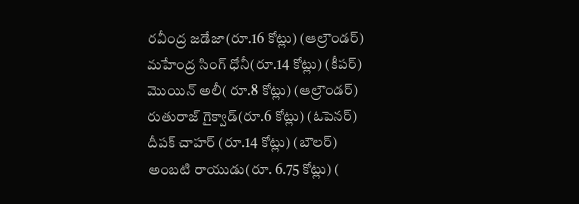రవీంద్ర జడేజా(రూ.16 కోట్లు) (ఆల్రౌండర్)
మహేంద్ర సింగ్ ధోనీ(రూ.14 కోట్లు) (కీపర్)
మొయిన్ అలీ( రూ.8 కోట్లు) (ఆల్రౌండర్)
రుతురాజ్ గైక్వాడ్(రూ.6 కోట్లు) (ఓపెనర్)
దీపక్ చాహర్ (రూ.14 కోట్లు) (బౌలర్)
అంబటి రాయుడు(రూ. 6.75 కోట్లు) (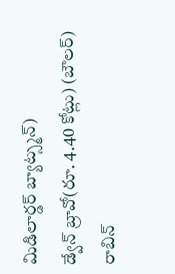మిడిలార్డర్ బ్యాట్స్మన్)
డ్వేన్ బ్రావో(రూ. 4.40 కోట్లు) (బౌలర్)
రాబిన్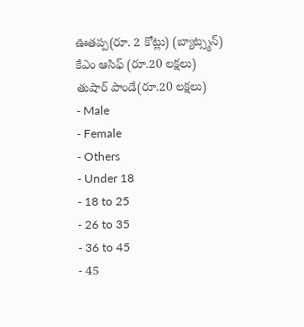ఊతప్ప(రూ. 2 కోట్లు) (బ్యాట్స్మన్)
కేఎం ఆసిఫ్ (రూ.20 లక్షలు)
తుషార్ పాండే(రూ.20 లక్షలు)
- Male
- Female
- Others
- Under 18
- 18 to 25
- 26 to 35
- 36 to 45
- 45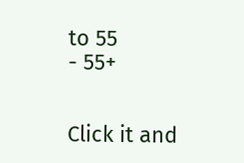to 55
- 55+


Click it and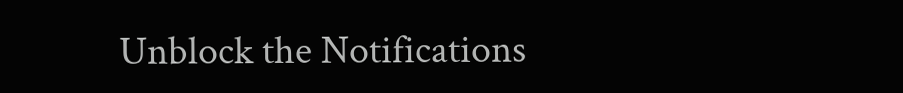Unblock the Notifications